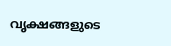വൃക്ഷങ്ങളുടെ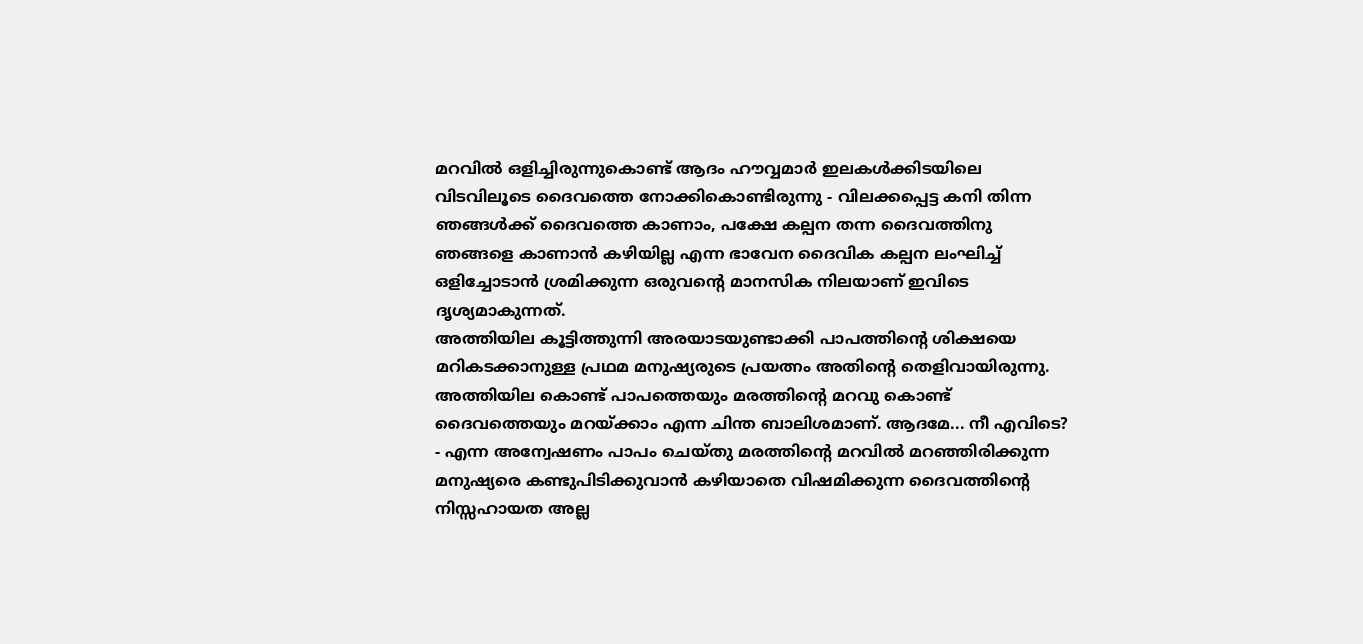മറവിൽ ഒളിച്ചിരുന്നുകൊണ്ട് ആദം ഹൗവ്വമാർ ഇലകൾക്കിടയിലെ വിടവിലൂടെ ദൈവത്തെ നോക്കികൊണ്ടിരുന്നു - വിലക്കപ്പെട്ട കനി തിന്ന ഞങ്ങൾക്ക് ദൈവത്തെ കാണാം, പക്ഷേ കല്പന തന്ന ദൈവത്തിനു ഞങ്ങളെ കാണാൻ കഴിയില്ല എന്ന ഭാവേന ദൈവിക കല്പന ലംഘിച്ച് ഒളിച്ചോടാൻ ശ്രമിക്കുന്ന ഒരുവന്റെ മാനസിക നിലയാണ് ഇവിടെ ദൃശ്യമാകുന്നത്.
അത്തിയില കൂട്ടിത്തുന്നി അരയാടയുണ്ടാക്കി പാപത്തിന്റെ ശിക്ഷയെ മറികടക്കാനുള്ള പ്രഥമ മനുഷ്യരുടെ പ്രയത്നം അതിന്റെ തെളിവായിരുന്നു. അത്തിയില കൊണ്ട് പാപത്തെയും മരത്തിന്റെ മറവു കൊണ്ട് ദൈവത്തെയും മറയ്ക്കാം എന്ന ചിന്ത ബാലിശമാണ്. ആദമേ... നീ എവിടെ? - എന്ന അന്വേഷണം പാപം ചെയ്തു മരത്തിന്റെ മറവിൽ മറഞ്ഞിരിക്കുന്ന മനുഷ്യരെ കണ്ടുപിടിക്കുവാൻ കഴിയാതെ വിഷമിക്കുന്ന ദൈവത്തിന്റെ നിസ്സഹായത അല്ല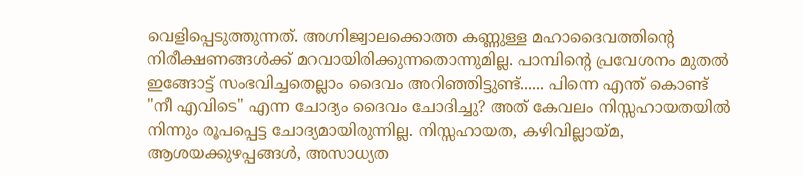വെളിപ്പെടുത്തുന്നത്. അഗ്നിജ്വാലക്കൊത്ത കണ്ണുള്ള മഹാദൈവത്തിന്റെ നിരീക്ഷണങ്ങൾക്ക് മറവായിരിക്കുന്നതൊന്നുമില്ല. പാമ്പിന്റെ പ്രവേശനം മുതൽ ഇങ്ങോട്ട് സംഭവിച്ചതെല്ലാം ദൈവം അറിഞ്ഞിട്ടുണ്ട്...... പിന്നെ എന്ത് കൊണ്ട് "നീ എവിടെ" എന്ന ചോദ്യം ദൈവം ചോദിച്ചു? അത് കേവലം നിസ്സഹായതയിൽ നിന്നും രൂപപ്പെട്ട ചോദ്യമായിരുന്നില്ല. നിസ്സഹായത, കഴിവില്ലായ്മ, ആശയക്കുഴപ്പങ്ങൾ, അസാധ്യത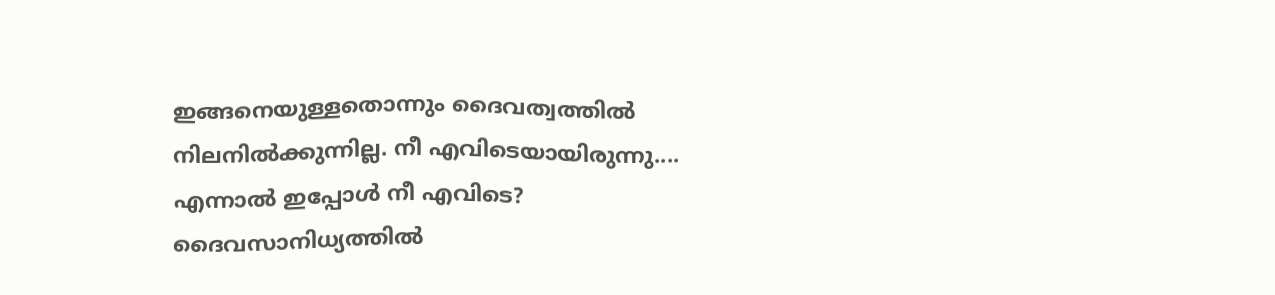ഇങ്ങനെയുള്ളതൊന്നും ദൈവത്വത്തിൽ നിലനിൽക്കുന്നില്ല. നീ എവിടെയായിരുന്നു.... എന്നാൽ ഇപ്പോൾ നീ എവിടെ? ദൈവസാനിധ്യത്തിൽ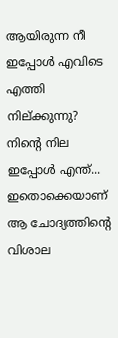ആയിരുന്ന നീ ഇപ്പോൾ എവിടെ എത്തി നില്ക്കുന്നു? നിന്റെ നില ഇപ്പോൾ എന്ത്... ഇതൊക്കെയാണ് ആ ചോദ്യത്തിന്റെ വിശാല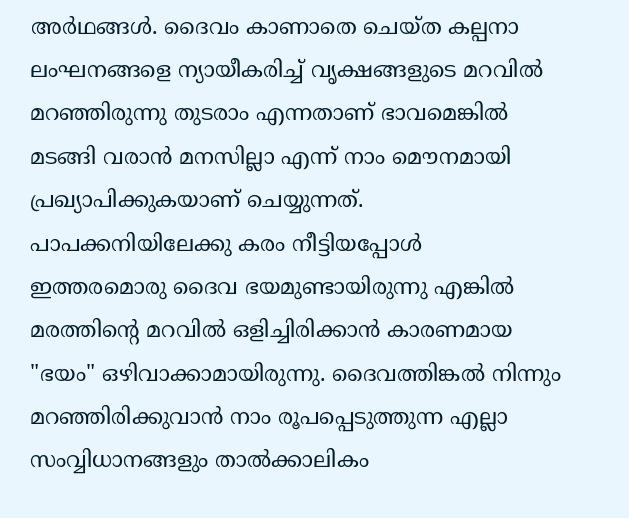അർഥങ്ങൾ. ദൈവം കാണാതെ ചെയ്ത കല്പനാ ലംഘനങ്ങളെ ന്യായീകരിച്ച് വൃക്ഷങ്ങളുടെ മറവിൽ മറഞ്ഞിരുന്നു തുടരാം എന്നതാണ് ഭാവമെങ്കിൽ മടങ്ങി വരാൻ മനസില്ലാ എന്ന് നാം മൌനമായി പ്രഖ്യാപിക്കുകയാണ് ചെയ്യുന്നത്. പാപക്കനിയിലേക്കു കരം നീട്ടിയപ്പോൾ ഇത്തരമൊരു ദൈവ ഭയമുണ്ടായിരുന്നു എങ്കിൽ മരത്തിന്റെ മറവിൽ ഒളിച്ചിരിക്കാൻ കാരണമായ "ഭയം" ഒഴിവാക്കാമായിരുന്നു. ദൈവത്തിങ്കൽ നിന്നും മറഞ്ഞിരിക്കുവാൻ നാം രൂപപ്പെടുത്തുന്ന എല്ലാ സംവ്വിധാനങ്ങളും താൽക്കാലികം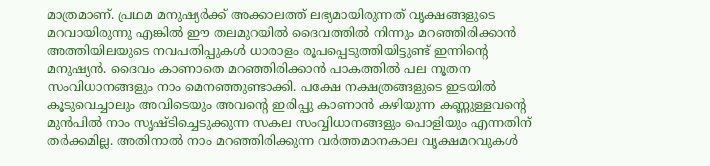മാത്രമാണ്. പ്രഥമ മനുഷ്യർക്ക് അക്കാലത്ത് ലഭ്യമായിരുന്നത് വൃക്ഷങ്ങളുടെ മറവായിരുന്നു എങ്കിൽ ഈ തലമുറയിൽ ദൈവത്തിൽ നിന്നും മറഞ്ഞിരിക്കാൻ അത്തിയിലയുടെ നവപതിപ്പുകൾ ധാരാളം രൂപപ്പെടുത്തിയിട്ടുണ്ട് ഇന്നിന്റെ മനുഷ്യൻ. ദൈവം കാണാതെ മറഞ്ഞിരിക്കാൻ പാകത്തിൽ പല നൂതന സംവിധാനങ്ങളും നാം മെനഞ്ഞുണ്ടാക്കി. പക്ഷേ നക്ഷത്രങ്ങളുടെ ഇടയിൽ കൂടുവെച്ചാലും അവിടെയും അവന്റെ ഇരിപ്പു കാണാൻ കഴിയുന്ന കണ്ണുള്ളവന്റെ മുൻപിൽ നാം സൃഷ്ടിച്ചെടുക്കുന്ന സകല സംവ്വിധാനങ്ങളും പൊളിയും എന്നതിന് തർക്കമില്ല. അതിനാൽ നാം മറഞ്ഞിരിക്കുന്ന വർത്തമാനകാല വൃക്ഷമറവുകൾ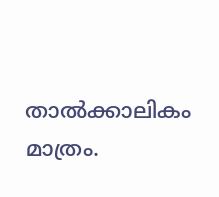താൽക്കാലികം മാത്രം.